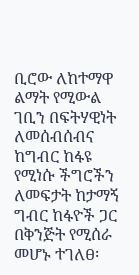ቢሮው ለከተማዋ ልማት የሚውል ገቢን በፍትሃዊነት ለመሰብሰብና ከግብር ከፋዩ የሚነሱ ችግሮችን ለመፍታት ከታማኝ ግብር ከፋዮች ጋር በቅንጅት የሚሰራ መሆኑ ተገለፀ፡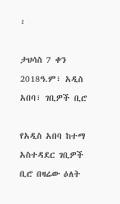፡

ታህሳስ 7 ቀን 2018ዓ.ም፣ አዲስ አበባ፣ ገቢዎች ቢሮ

የአዲስ አበባ ከተማ አስተዳደር ገቢዎች ቢሮ በዛሬው ዕለት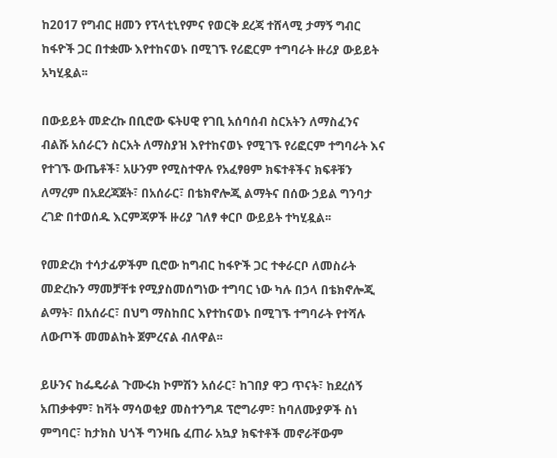ከ2017 የግብር ዘመን የፕላቲኒየምና የወርቅ ደረጃ ተሸላሚ ታማኝ ግብር ከፋዮች ጋር በተቋሙ እየተከናወኑ በሚገኙ የሪፎርም ተግባራት ዙሪያ ውይይት አካሂዷል፡፡

በውይይት መድረኩ በቢሮው ፍትሀዊ የገቢ አሰባሰብ ስርአትን ለማስፈንና ብልሹ አሰራርን ስርአት ለማስያዝ እየተከናወኑ የሚገኙ የሪፎርም ተግባራት እና የተገኙ ውጤቶች፣ አሁንም የሚስተዋሉ የአፈፃፀም ክፍተቶችና ክፍቶቹን ለማረም በአደረጃጀት፣ በአሰራር፣ በቴክኖሎጂ ልማትና በሰው ኃይል ግንባታ ረገድ በተወሰዱ እርምጃዎች ዙሪያ ገለፃ ቀርቦ ውይይት ተካሂዷል፡፡

የመድረክ ተሳታፊዎችም ቢሮው ከግብር ከፋዮች ጋር ተቀራርቦ ለመስራት መድረኩን ማመቻቸቱ የሚያስመሰግነው ተግባር ነው ካሉ በኃላ በቴክኖሎጂ ልማት፣ በአሰራር፣ በህግ ማስከበር እየተከናወኑ በሚገኙ ተግባራት የተሻሉ ለውጦች መመልከት ጀምረናል ብለዋል፡፡

ይሁንና ከፌዴራል ጉሙሩክ ኮምሽን አሰራር፣ ከገበያ ዋጋ ጥናት፣ ከደረሰኝ አጠቃቀም፣ ከቫት ማሳወቂያ መስተንግዶ ፕሮግራም፣ ከባለሙያዎች ስነ ምግባር፣ ከታክስ ህጎች ግንዛቤ ፈጠራ አኳያ ክፍተቶች መኖራቸውም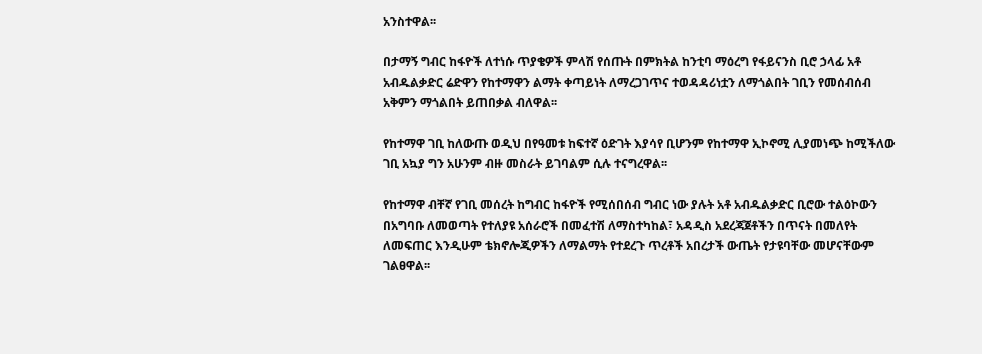አንስተዋል፡፡

በታማኝ ግብር ከፋዮች ለተነሱ ጥያቄዎች ምላሽ የሰጡት በምክትል ከንቲባ ማዕረግ የፋይናንስ ቢሮ ኃላፊ አቶ አብዱልቃድር ሬድዋን የከተማዋን ልማት ቀጣይነት ለማረጋገጥና ተወዳዳሪነቷን ለማጎልበት ገቢን የመሰብሰብ አቅምን ማጎልበት ይጠበቃል ብለዋል፡፡

የከተማዋ ገቢ ከለውጡ ወዲህ በየዓመቱ ከፍተኛ ዕድገት እያሳየ ቢሆንም የከተማዋ ኢኮኖሚ ሊያመነጭ ከሚችለው ገቢ አኳያ ግን አሁንም ብዙ መስራት ይገባልም ሲሉ ተናግረዋል፡፡

የከተማዋ ብቸኛ የገቢ መሰረት ከግብር ከፋዮች የሚሰበሰብ ግብር ነው ያሉት አቶ አብዱልቃድር ቢሮው ተልዕኮውን በአግባቡ ለመወጣት የተለያዩ አሰራሮች በመፈተሽ ለማስተካከል፣ አዳዲስ አደረጃጀቶችን በጥናት በመለየት ለመፍጠር እንዲሁም ቴክኖሎጂዎችን ለማልማት የተደረጉ ጥረቶች አበረታች ውጤት የታዩባቸው መሆናቸውም ገልፀዋል፡፡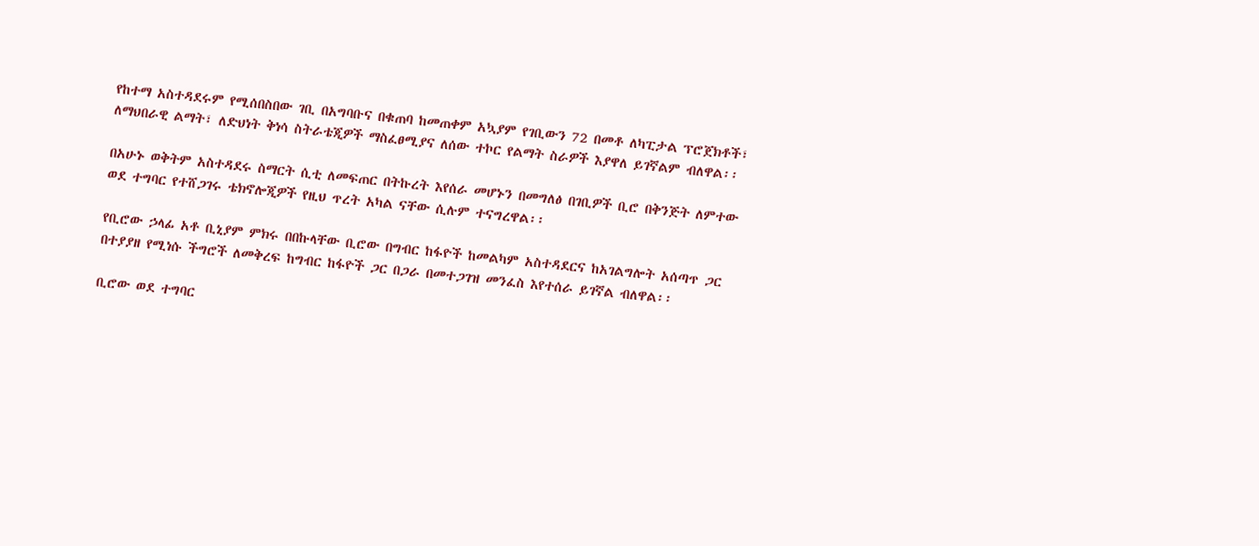የከተማ አስተዳደሩም የሚሰበስበው ገቢ በአግባቡና በቁጠባ ከመጠቀም አኳያም የገቢውን 72 በመቶ ለካፒታል ፕሮጀክቶች፣ ለማህበራዊ ልማት፣ ለድህነት ቅነሳ ስትራቴጂዎች ማስፈፀሚያና ለሰው ተኮር የልማት ስራዎች እያዋለ ይገኛልም ብለዋል፡፡

በአሁኑ ወቅትም አስተዳደሩ ስማርት ሲቲ ለመፍጠር በትኩረት እየሰራ መሆኑን በመግለፅ በገቢዎች ቢሮ በቅንጅት ለምተው ወደ ተግባር የተሸጋገሩ ቴክኖሎጂዎች የዚህ ጥረት አካል ናቸው ሲሉም ተናግረዋል፡፡

የቢሮው ኃላፊ አቶ ቢኒያም ምክሩ በበኩላቸው ቢሮው በግብር ከፋዮች ከመልካም አስተዳደርና ከአገልግሎት አሰጣጥ ጋር በተያያዘ የሚነሱ ችግሮች ለመቅረፍ ከግብር ከፋዮች ጋር በጋራ በመተጋገዝ መንፈስ እየተሰራ ይገኛል ብለዋል፡፡

ቢሮው ወደ ተግባር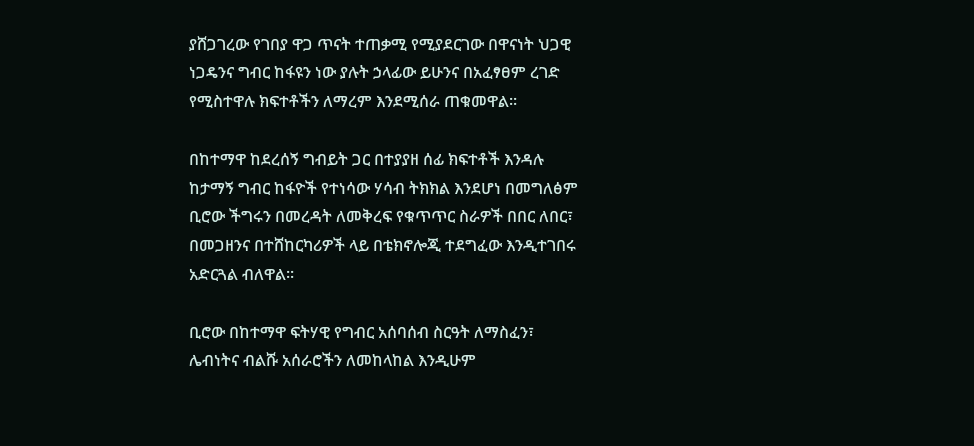ያሸጋገረው የገበያ ዋጋ ጥናት ተጠቃሚ የሚያደርገው በዋናነት ህጋዊ ነጋዴንና ግብር ከፋዩን ነው ያሉት ኃላፊው ይሁንና በአፈፃፀም ረገድ የሚስተዋሉ ክፍተቶችን ለማረም እንደሚሰራ ጠቁመዋል፡፡

በከተማዋ ከደረሰኝ ግብይት ጋር በተያያዘ ሰፊ ክፍተቶች እንዳሉ ከታማኝ ግብር ከፋዮች የተነሳው ሃሳብ ትክክል እንደሆነ በመግለፅም ቢሮው ችግሩን በመረዳት ለመቅረፍ የቁጥጥር ስራዎች በበር ለበር፣ በመጋዘንና በተሸከርካሪዎች ላይ በቴክኖሎጂ ተደግፈው እንዲተገበሩ አድርጓል ብለዋል፡፡

ቢሮው በከተማዋ ፍትሃዊ የግብር አሰባሰብ ስርዓት ለማስፈን፣ ሌብነትና ብልሹ አሰራሮችን ለመከላከል እንዲሁም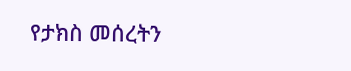የታክስ መሰረትን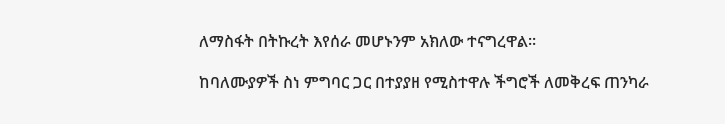ለማስፋት በትኩረት እየሰራ መሆኑንም አክለው ተናግረዋል፡፡

ከባለሙያዎች ስነ ምግባር ጋር በተያያዘ የሚስተዋሉ ችግሮች ለመቅረፍ ጠንካራ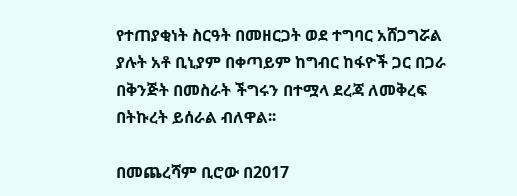የተጠያቂነት ስርዓት በመዘርጋት ወደ ተግባር አሸጋግሯል ያሉት አቶ ቢኒያም በቀጣይም ከግብር ከፋዮች ጋር በጋራ በቅንጅት በመስራት ችግሩን በተሟላ ደረጃ ለመቅረፍ በትኩረት ይሰራል ብለዋል፡፡

በመጨረሻም ቢሮው በ2017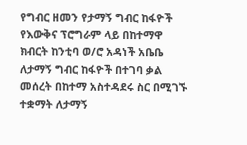የግብር ዘመን የታማኝ ግብር ከፋዮች የእውቅና ፕሮግራም ላይ በከተማዋ ክብርት ከንቲባ ወ/ሮ አዳነች አቤቤ ለታማኝ ግብር ከፋዮች በተገባ ቃል መሰረት በከተማ አስተዳደሩ ስር በሚገኙ ተቋማት ለታማኝ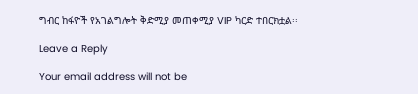ግብር ከፋዮች የአገልግሎት ቅድሚያ መጠቀሚያ VIP ካርድ ተበርክቷል፡፡

Leave a Reply

Your email address will not be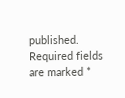published. Required fields are marked *